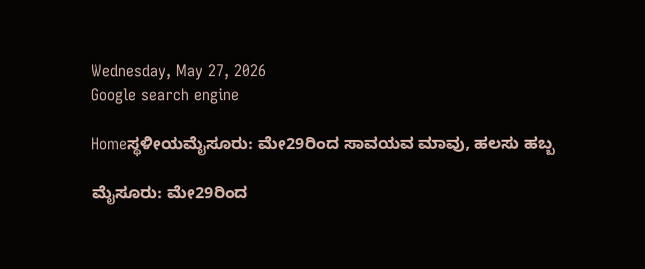Wednesday, May 27, 2026
Google search engine

Homeಸ್ಥಳೀಯಮೈಸೂರು: ಮೇ29ರಿಂದ ಸಾವಯವ ಮಾವು, ಹಲಸು ಹಬ್ಬ

ಮೈಸೂರು: ಮೇ29ರಿಂದ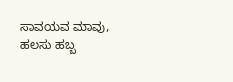ಸಾವಯವ ಮಾವು, ಹಲಸು ಹಬ್ಬ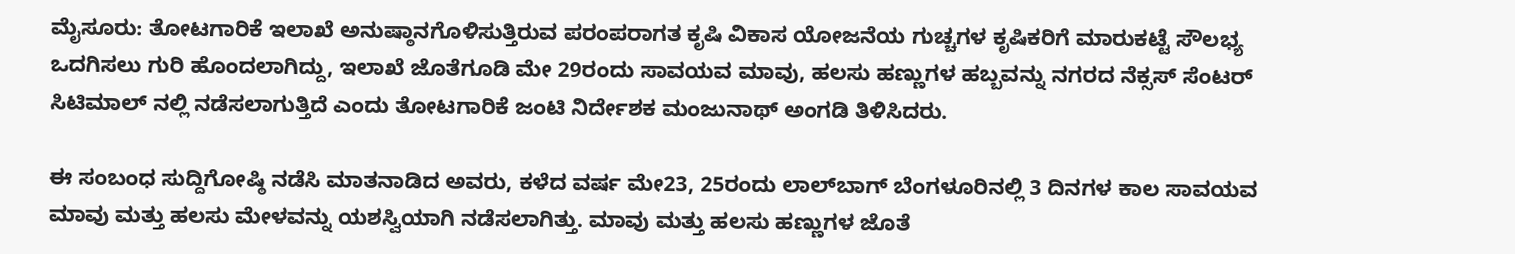ಮೈಸೂರು: ತೋಟಗಾರಿಕೆ ಇಲಾಖೆ ಅನುಷ್ಠಾನಗೊಳಿಸುತ್ತಿರುವ ಪರಂಪರಾಗತ ಕೃಷಿ ವಿಕಾಸ ಯೋಜನೆಯ ಗುಚ್ಚಗಳ ಕೃಷಿಕರಿಗೆ ಮಾರುಕಟ್ಟೆ ಸೌಲಭ್ಯ ಒದಗಿಸಲು ಗುರಿ ಹೊಂದಲಾಗಿದ್ದು, ಇಲಾಖೆ ಜೊತೆಗೂಡಿ ಮೇ 29ರಂದು ಸಾವಯವ ಮಾವು, ಹಲಸು ಹಣ್ಣುಗಳ ಹಬ್ಬವನ್ನು ನಗರದ ನೆಕ್ಸಸ್ ಸೆಂಟರ್ ಸಿಟಿಮಾಲ್ ನಲ್ಲಿ ನಡೆಸಲಾಗುತ್ತಿದೆ ಎಂದು ತೋಟಗಾರಿಕೆ ಜಂಟಿ ನಿರ್ದೇಶಕ ಮಂಜುನಾಥ್ ಅಂಗಡಿ ತಿಳಿಸಿದರು.

ಈ ಸಂಬಂಧ ಸುದ್ದಿಗೋಷ್ಠಿ ನಡೆಸಿ ಮಾತನಾಡಿದ ಅವರು, ಕಳೆದ ವರ್ಷ ಮೇ23, 25ರಂದು ಲಾಲ್‌ಬಾಗ್ ಬೆಂಗಳೂರಿನಲ್ಲಿ 3 ದಿನಗಳ ಕಾಲ ಸಾವಯವ ಮಾವು ಮತ್ತು ಹಲಸು ಮೇಳವನ್ನು ಯಶಸ್ವಿಯಾಗಿ ನಡೆಸಲಾಗಿತ್ತು. ಮಾವು ಮತ್ತು ಹಲಸು ಹಣ್ಣುಗಳ ಜೊತೆ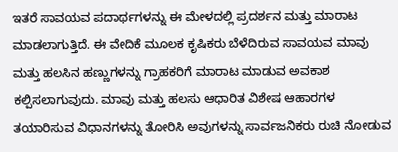ಇತರೆ ಸಾವಯವ ಪದಾರ್ಥಗಳನ್ನು ಈ ಮೇಳದಲ್ಲಿ ಪ್ರದರ್ಶನ ಮತ್ತು ಮಾರಾಟ ಮಾಡಲಾಗುತ್ತಿದೆ. ಈ ವೇದಿಕೆ ಮೂಲಕ ಕೃಷಿಕರು ಬೆಳೆದಿರುವ ಸಾವಯವ ಮಾವು ಮತ್ತು ಹಲಸಿನ ಹಣ್ಣುಗಳನ್ನು ಗ್ರಾಹಕರಿಗೆ ಮಾರಾಟ ಮಾಡುವ ಅವಕಾಶ ಕಲ್ಪಿಸಲಾಗುವುದು. ಮಾವು ಮತ್ತು ಹಲಸು ಆಧಾರಿತ ವಿಶೇಷ ಆಹಾರಗಳ ತಯಾರಿಸುವ ವಿಧಾನಗಳನ್ನು ತೋರಿಸಿ ಅವುಗಳನ್ನು ಸಾರ್ವಜನಿಕರು ರುಚಿ ನೋಡುವ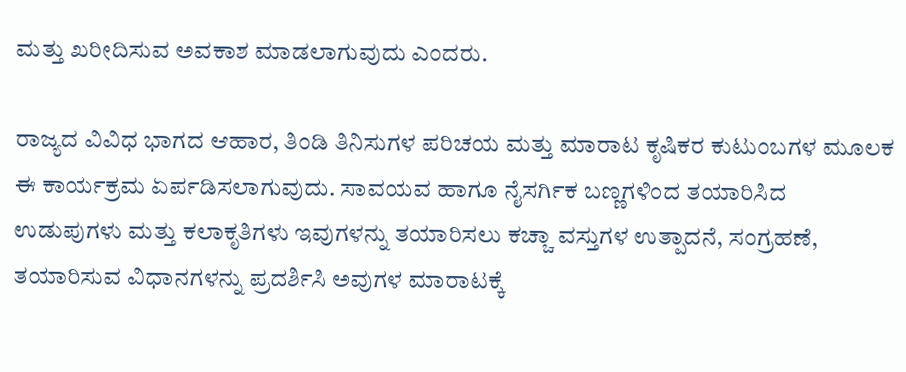ಮತ್ತು ಖರೀದಿಸುವ ಅವಕಾಶ ಮಾಡಲಾಗುವುದು ಎಂದರು.

ರಾಜ್ಯದ ವಿವಿಧ ಭಾಗದ ಆಹಾರ, ತಿಂಡಿ ತಿನಿಸುಗಳ ಪರಿಚಯ ಮತ್ತು ಮಾರಾಟ ಕೃಷಿಕರ ಕುಟುಂಬಗಳ ಮೂಲಕ ಈ ಕಾರ್ಯಕ್ರಮ ಏರ್ಪಡಿಸಲಾಗುವುದು. ಸಾವಯವ ಹಾಗೂ ನೈಸರ್ಗಿಕ ಬಣ್ಣಗಳಿಂದ ತಯಾರಿಸಿದ ಉಡುಪುಗಳು ಮತ್ತು ಕಲಾಕೃತಿಗಳು ಇವುಗಳನ್ನು ತಯಾರಿಸಲು ಕಚ್ಚಾ ವಸ್ತುಗಳ ಉತ್ಪಾದನೆ, ಸಂಗ್ರಹಣೆ, ತಯಾರಿಸುವ ವಿಧಾನಗಳನ್ನು ಪ್ರದರ್ಶಿಸಿ ಅವುಗಳ ಮಾರಾಟಕ್ಕೆ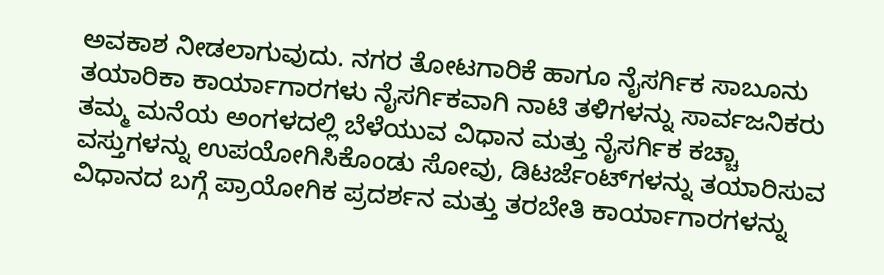ಅವಕಾಶ ನೀಡಲಾಗುವುದು. ನಗರ ತೋಟಗಾರಿಕೆ ಹಾಗೂ ನೈಸರ್ಗಿಕ ಸಾಬೂನು ತಯಾರಿಕಾ ಕಾರ್ಯಾಗಾರಗಳು ನೈಸರ್ಗಿಕವಾಗಿ ನಾಟಿ ತಳಿಗಳನ್ನು ಸಾರ್ವಜನಿಕರು ತಮ್ಮ ಮನೆಯ ಅಂಗಳದಲ್ಲಿ ಬೆಳೆಯುವ ವಿಧಾನ ಮತ್ತು ನೈಸರ್ಗಿಕ ಕಚ್ಚಾ ವಸ್ತುಗಳನ್ನು ಉಪಯೋಗಿಸಿಕೊಂಡು ಸೋವು, ಡಿಟರ್ಜೆಂಟ್‌ಗಳನ್ನು ತಯಾರಿಸುವ ವಿಧಾನದ ಬಗ್ಗೆ ಪ್ರಾಯೋಗಿಕ ಪ್ರದರ್ಶನ ಮತ್ತು ತರಬೇತಿ ಕಾರ್ಯಾಗಾರಗಳನ್ನು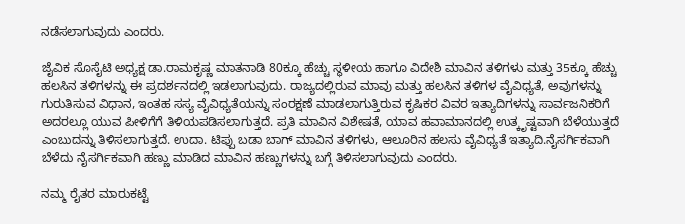ನಡೆಸಲಾಗುವುದು ಎಂದರು.

ಜೈವಿಕ ಸೊಸೈಟಿ ಅಧ್ಯಕ್ಷ ಡಾ.ರಾಮಕೃಷ್ಣ ಮಾತನಾಡಿ 80ಕ್ಕೂ ಹೆಚ್ಚು ಸ್ಥಳೀಯ ಹಾಗೂ ವಿದೇಶಿ ಮಾವಿನ ತಳಿಗಳು ಮತ್ತು 35ಕ್ಕೂ ಹೆಚ್ಚು ಹಲಸಿನ ತಳಿಗಳನ್ನು ಈ ಪ್ರದರ್ಶನದಲ್ಲಿ ಇಡಲಾಗುವುದು. ರಾಜ್ಯದಲ್ಲಿರುವ ಮಾವು ಮತ್ತು ಹಲಸಿನ ತಳಿಗಳ ವೈವಿಧ್ಯತೆ, ಅವುಗಳನ್ನು ಗುರುತಿಸುವ ವಿಧಾನ, ಇಂತಹ ಸಸ್ಯ ವೈವಿಧ್ಯತೆಯನ್ನು ಸಂರಕ್ಷಣೆ ಮಾಡಲಾಗುತ್ತಿರುವ ಕೃಷಿಕರ ವಿವರ ಇತ್ಯಾದಿಗಳನ್ನು ಸಾರ್ವಜನಿಕರಿಗೆ ಅದರಲ್ಲೂ ಯುವ ಪೀಳಿಗೆಗೆ ತಿಳಿಯಪಡಿಸಲಾಗುತ್ತದೆ. ಪ್ರತಿ ಮಾವಿನ ವಿಶೇಷತೆ, ಯಾವ ಹವಾಮಾನದಲ್ಲಿ ಉತ್ಕೃಷ್ಟವಾಗಿ ಬೆಳೆಯುತ್ತದೆ ಎಂಬುದನ್ನು ತಿಳಿಸಲಾಗುತ್ತದೆ. ಉದಾ. ಟಿಪ್ಪು ಬಡಾ ಬಾಗ್ ಮಾವಿನ ತಳಿಗಳು, ಆಲೂರಿನ ಹಲಸು ವೈವಿಧ್ಯತೆ ಇತ್ಯಾದಿ.ನೈಸರ್ಗಿಕವಾಗಿ ಬೆಳೆದು ನೈಸರ್ಗಿಕವಾಗಿ ಹಣ್ಣು ಮಾಡಿದ ಮಾವಿನ ಹಣ್ಣುಗಳನ್ನು ಬಗ್ಗೆ ತಿಳಿಸಲಾಗುವುದು ಎಂದರು.

ನಮ್ಮ ರೈತರ ಮಾರುಕಟ್ಟೆ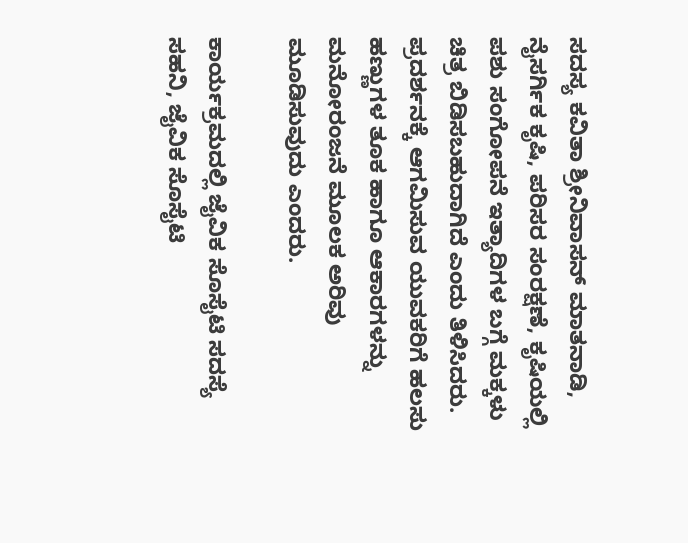ಸದಸ್ಯ ಕವಿತಾ ಶ್ರೀನಿವಾಸನ್ ಮಾತನಾಡಿ, ನೈಸರ್ಗಿಕ ಕೃಷಿ, ಪರಿಸರ ಸಂರಕ್ಷಣೆ, ಕೃಷಿಯಲ್ಲಿ ಪಶು ಸಂಗೋಪನೆ ಇತ್ಯಾದಿಗಳ ಬಗ್ಗೆ ಮಕ್ಕಳು ಚಿತ್ರ ಬಿಡಿಸಬಹುದಾಗಿದೆ ಎಂದು ತಿಳಿಸಿದರು. ಪ್ರದರ್ಶನಕ್ಕೆ ಆಗಮಿಸುವ ಯುವಕರಿಗೆ ಹಲಸು ಹಣ್ಣುಗಳ ತೂಕ ಹಾಗೂ ಆಕಾರಗಳನ್ನು ಮನೋರಂಜನೆ ಮೂಲಕ ಅರಿವು ಮೂಡಿಸುವುದು ಎಂದರು.

ಕಾರ್ಯಕ್ರಮದಲ್ಲಿ ಜೈವಿಕ ಸೊಸೈಟಿ ಸದಸ್ಯೆ ಸಹನಿ, ಜೈವಿಕ ಸೊಸೈಟಿ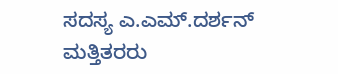ಸದಸ್ಯ ಎ.ಎಮ್.ದರ್ಶನ್ ಮತ್ತಿತರರು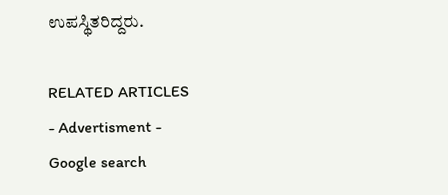ಉಪಸ್ಥಿತರಿದ್ದರು.

RELATED ARTICLES
- Advertisment -
Google search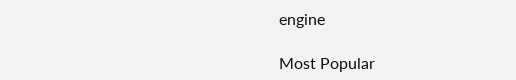engine

Most Popular